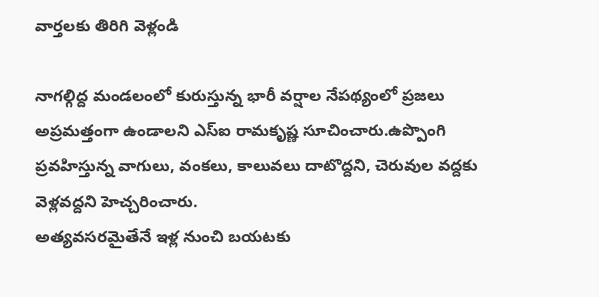వార్తలకు తిరిగి వెళ్లండి

నాగల్గిద్ద మండలంలో కురుస్తున్న భారీ వర్షాల నేపథ్యంలో ప్రజలు అప్రమత్తంగా ఉండాలని ఎస్ఐ రామకృష్ణ సూచించారు.ఉప్పొంగి ప్రవహిస్తున్న వాగులు, వంకలు, కాలువలు దాటొద్దని, చెరువుల వద్దకు వెళ్లవద్దని హెచ్చరించారు.
అత్యవసరమైతేనే ఇళ్ల నుంచి బయటకు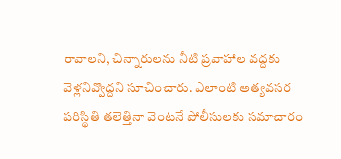రావాలని, చిన్నారులను నీటి ప్రవాహాల వద్దకు వెళ్లనివ్వొద్దని సూచించారు. ఎలాంటి అత్యవసర పరిస్థితి తలెత్తినా వెంటనే పోలీసులకు సమాచారం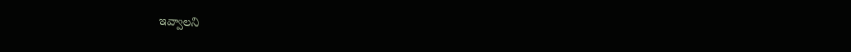ఇవ్వాలని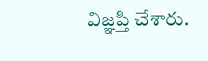విజ్ఞప్తి చేశారు.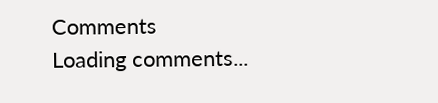Comments
Loading comments...